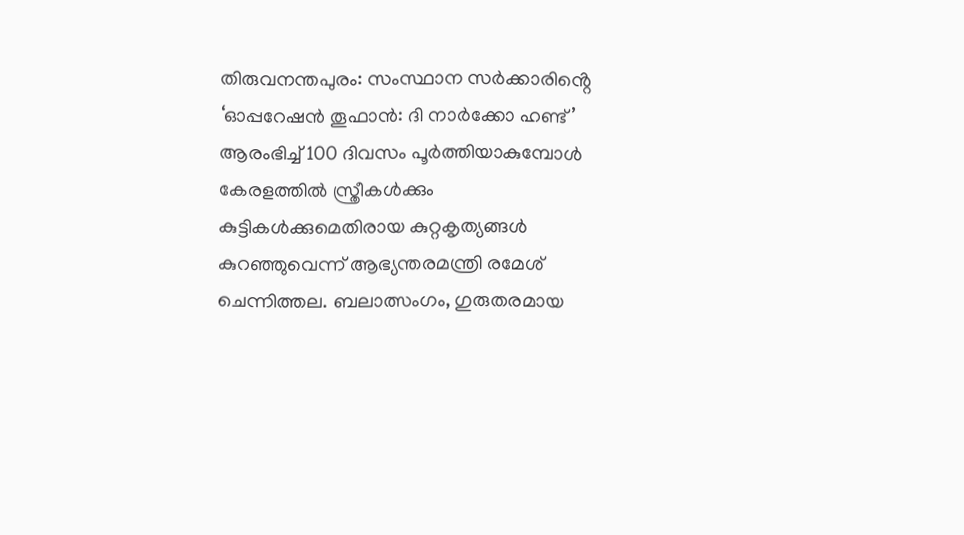തിരുവനന്തപുരം: സംസ്ഥാന സർക്കാരിൻ്റെ ‘ഓപ്പറേഷൻ തൂഫാൻ: ദി നാർക്കോ ഹണ്ട്’ ആരംഭിച്ച് 100 ദിവസം പൂർത്തിയാകുമ്പോൾ കേരളത്തിൽ സ്ത്രീകൾക്കും കുട്ടികൾക്കുമെതിരായ കുറ്റകൃത്യങ്ങൾ കുറഞ്ഞുവെന്ന് ആഭ്യന്തരമന്ത്രി രമേശ് ചെന്നിത്തല. ബലാത്സംഗം, ഗുരുതരമായ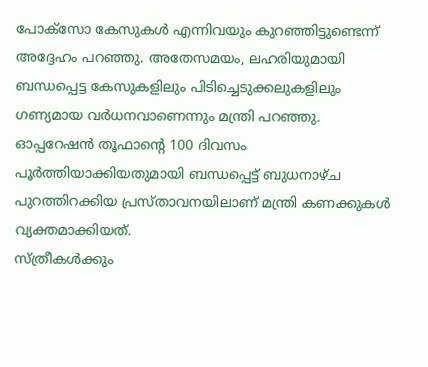പോക്സോ കേസുകൾ എന്നിവയും കുറഞ്ഞിട്ടുണ്ടെന്ന് അദ്ദേഹം പറഞ്ഞു. അതേസമയം, ലഹരിയുമായി ബന്ധപ്പെട്ട കേസുകളിലും പിടിച്ചെടുക്കലുകളിലും ഗണ്യമായ വർധനവാണെന്നും മന്ത്രി പറഞ്ഞു.
ഓപ്പറേഷൻ തൂഫാൻ്റെ 100 ദിവസം പൂർത്തിയാക്കിയതുമായി ബന്ധപ്പെട്ട് ബുധനാഴ്ച പുറത്തിറക്കിയ പ്രസ്താവനയിലാണ് മന്ത്രി കണക്കുകൾ വ്യക്തമാക്കിയത്.
സ്ത്രീകൾക്കും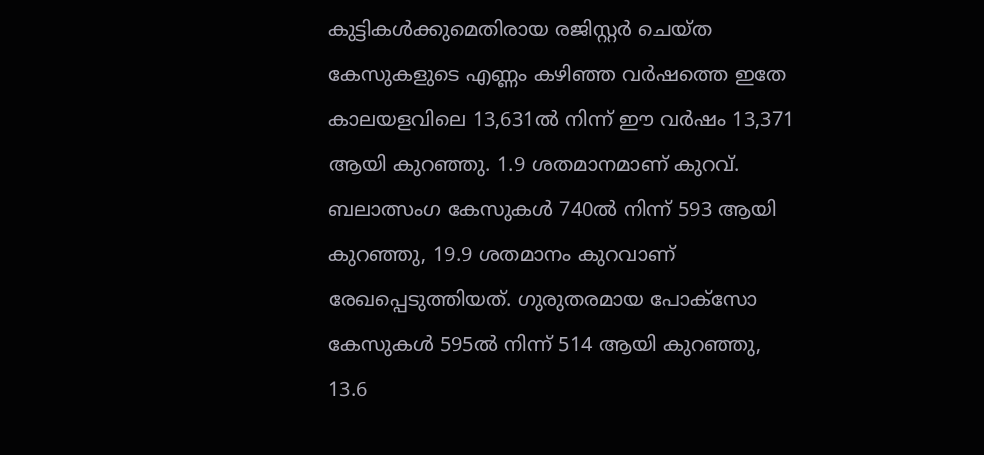കുട്ടികൾക്കുമെതിരായ രജിസ്റ്റർ ചെയ്ത കേസുകളുടെ എണ്ണം കഴിഞ്ഞ വർഷത്തെ ഇതേ കാലയളവിലെ 13,631ൽ നിന്ന് ഈ വർഷം 13,371 ആയി കുറഞ്ഞു. 1.9 ശതമാനമാണ് കുറവ്.
ബലാത്സംഗ കേസുകൾ 740ൽ നിന്ന് 593 ആയി കുറഞ്ഞു, 19.9 ശതമാനം കുറവാണ് രേഖപ്പെടുത്തിയത്. ഗുരുതരമായ പോക്സോ കേസുകൾ 595ൽ നിന്ന് 514 ആയി കുറഞ്ഞു, 13.6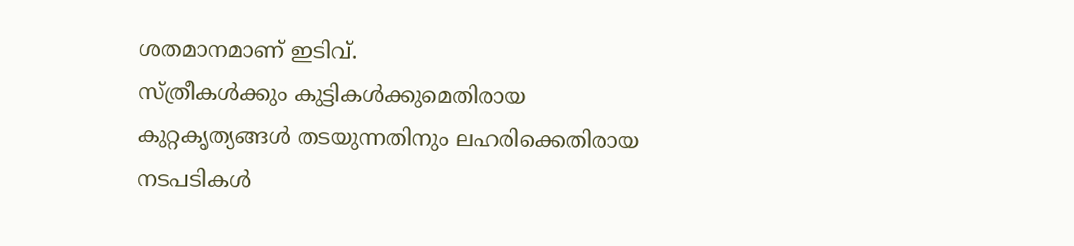ശതമാനമാണ് ഇടിവ്.
സ്ത്രീകൾക്കും കുട്ടികൾക്കുമെതിരായ കുറ്റകൃത്യങ്ങൾ തടയുന്നതിനും ലഹരിക്കെതിരായ നടപടികൾ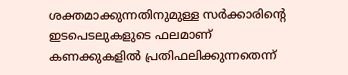ശക്തമാക്കുന്നതിനുമുള്ള സർക്കാരിൻ്റെ ഇടപെടലുകളുടെ ഫലമാണ് കണക്കുകളിൽ പ്രതിഫലിക്കുന്നതെന്ന്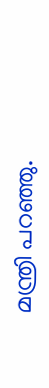മന്ത്രി പറഞ്ഞു.